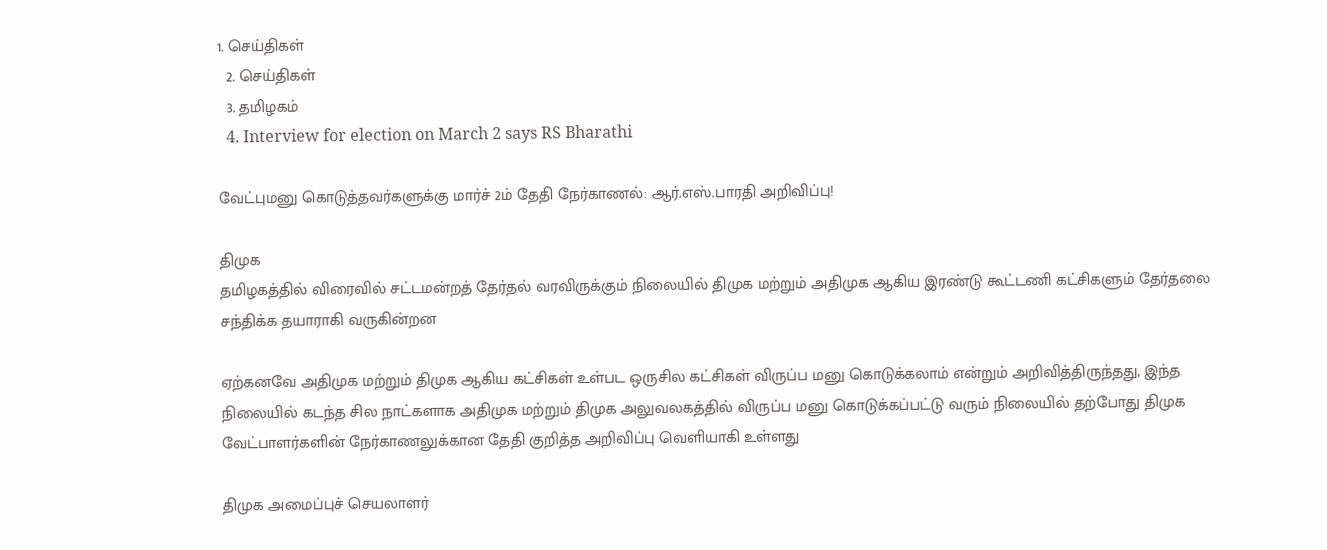1. செய்திகள்
  2. செய்திகள்
  3. த‌மிழக‌ம்
  4. Interview for election on March 2 says RS Bharathi

வேட்புமனு கொடுத்தவர்களுக்கு மார்ச் 2ம் தேதி நேர்காணல்: ஆர்.எஸ்.பாரதி அறிவிப்பு!

திமுக
தமிழகத்தில் விரைவில் சட்டமன்றத் தேர்தல் வரவிருக்கும் நிலையில் திமுக மற்றும் அதிமுக ஆகிய இரண்டு கூட்டணி கட்சிகளும் தேர்தலை சந்திக்க தயாராகி வருகின்றன

ஏற்கனவே அதிமுக மற்றும் திமுக ஆகிய கட்சிகள் உள்பட ஒருசில கட்சிகள் விருப்ப மனு கொடுக்கலாம் என்றும் அறிவித்திருந்தது, இந்த நிலையில் கடந்த சில நாட்களாக அதிமுக மற்றும் திமுக அலுவலகத்தில் விருப்ப மனு கொடுக்கப்பட்டு வரும் நிலையில் தற்போது திமுக வேட்பாளர்களின் நேர்காணலுக்கான தேதி குறித்த அறிவிப்பு வெளியாகி உள்ளது

திமுக அமைப்புச் செயலாளர்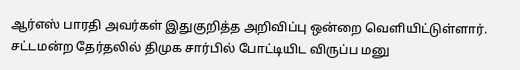ஆர்எஸ் பாரதி அவர்கள் இதுகுறித்த அறிவிப்பு ஒன்றை வெளியிட்டுள்ளார். சட்டமன்ற தேர்தலில் திமுக சார்பில் போட்டியிட விருப்ப மனு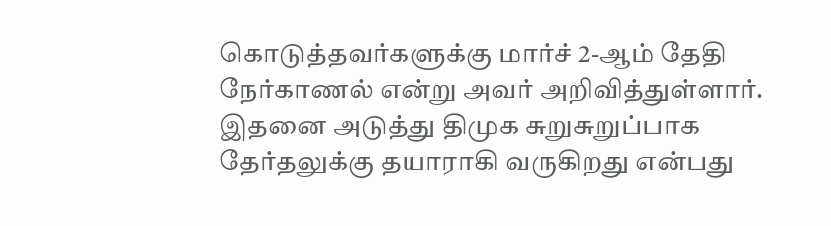கொடுத்தவர்களுக்கு மார்ச் 2-ஆம் தேதி நேர்காணல் என்று அவர் அறிவித்துள்ளார். இதனை அடுத்து திமுக சுறுசுறுப்பாக தேர்தலுக்கு தயாராகி வருகிறது என்பது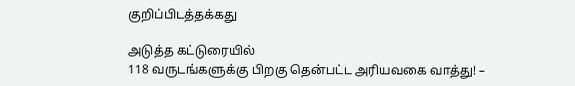குறிப்பிடத்தக்கது

அடுத்த கட்டுரையில்
118 வருடங்களுக்கு பிறகு தென்பட்ட அரியவகை வாத்து! –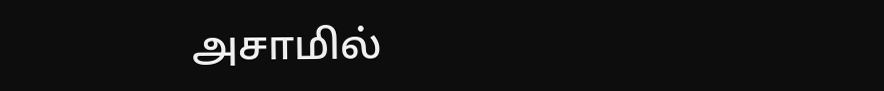அசாமில்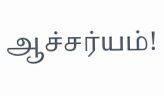ஆச்சர்யம்!